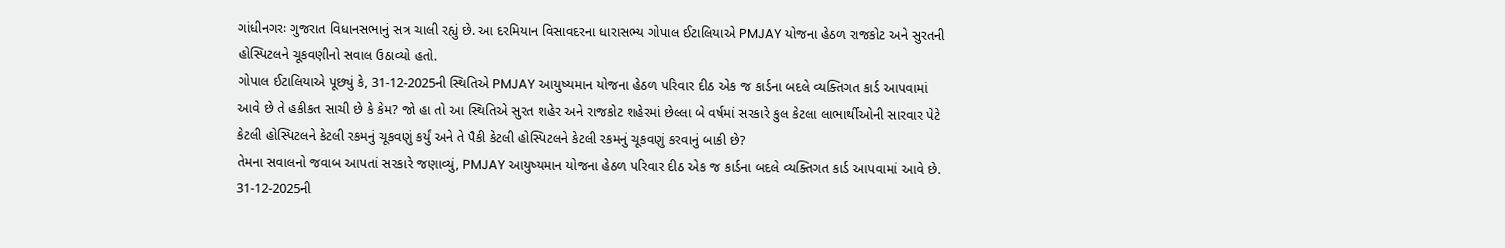ગાંધીનગરઃ ગુજરાત વિધાનસભાનું સત્ર ચાલી રહ્યું છે. આ દરમિયાન વિસાવદરના ધારાસભ્ય ગોપાલ ઈટાલિયાએ PMJAY યોજના હેઠળ રાજકોટ અને સુરતની હોસ્પિટલને ચૂકવણીનો સવાલ ઉઠાવ્યો હતો.
ગોપાલ ઈટાલિયાએ પૂછ્યું કે, 31-12-2025ની સ્થિતિએ PMJAY આયુષ્યમાન યોજના હેઠળ પરિવાર દીઠ એક જ કાર્ડના બદલે વ્યક્તિગત કાર્ડ આપવામાં આવે છે તે હકીકત સાચી છે કે કેમ? જો હા તો આ સ્થિતિએ સુરત શહેર અને રાજકોટ શહેરમાં છેલ્લા બે વર્ષમાં સરકારે કુલ કેટલા લાભાર્થીઓની સારવાર પેટે કેટલી હોસ્પિટલને કેટલી રકમનું ચૂકવણું કર્યું અને તે પૈકી કેટલી હોસ્પિટલને કેટલી રકમનું ચૂકવણું કરવાનું બાકી છે?
તેમના સવાલનો જવાબ આપતાં સરકારે જણાવ્યું, PMJAY આયુષ્યમાન યોજના હેઠળ પરિવાર દીઠ એક જ કાર્ડના બદલે વ્યક્તિગત કાર્ડ આપવામાં આવે છે. 31-12-2025ની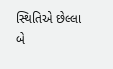સ્થિતિએ છેલ્લા બે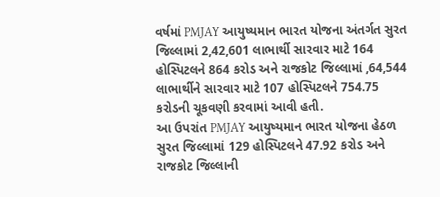વર્ષમાં PMJAY આયુષ્યમાન ભારત યોજના અંતર્ગત સુરત જિલ્લામાં 2,42,601 લાભાર્થી સારવાર માટે 164 હોસ્પિટલને 864 કરોડ અને રાજકોટ જિલ્લામાં ,64,544 લાભાર્થીને સારવાર માટે 107 હોસ્પિટલને 754.75 કરોડની ચૂકવણી કરવામાં આવી હતી.
આ ઉપરાંત PMJAY આયુષ્યમાન ભારત યોજના હેઠળ સુરત જિલ્લામાં 129 હોસ્પિટલને 47.92 કરોડ અને રાજકોટ જિલ્લાની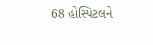68 હોસ્પિટલને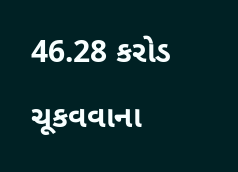46.28 કરોડ ચૂકવવાના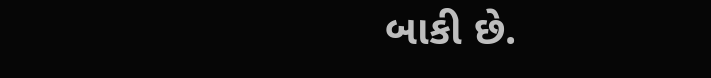બાકી છે.